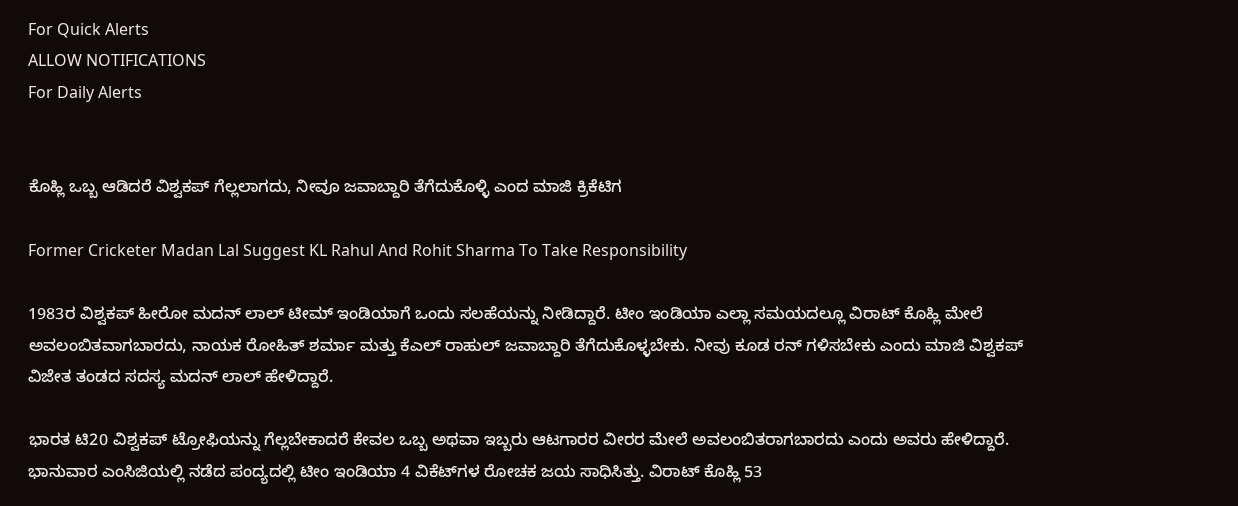For Quick Alerts
ALLOW NOTIFICATIONS
For Daily Alerts


ಕೊಹ್ಲಿ ಒಬ್ಬ ಆಡಿದರೆ ವಿಶ್ವಕಪ್ ಗೆಲ್ಲಲಾಗದು, ನೀವೂ ಜವಾಬ್ದಾರಿ ತೆಗೆದುಕೊಳ್ಳಿ ಎಂದ ಮಾಜಿ ಕ್ರಿಕೆಟಿಗ

Former Cricketer Madan Lal Suggest KL Rahul And Rohit Sharma To Take Responsibility

1983ರ ವಿಶ್ವಕಪ್ ಹೀರೋ ಮದನ್ ಲಾಲ್ ಟೀಮ್ ಇಂಡಿಯಾಗೆ ಒಂದು ಸಲಹೆಯನ್ನು ನೀಡಿದ್ದಾರೆ. ಟೀಂ ಇಂಡಿಯಾ ಎಲ್ಲಾ ಸಮಯದಲ್ಲೂ ವಿರಾಟ್ ಕೊಹ್ಲಿ ಮೇಲೆ ಅವಲಂಬಿತವಾಗಬಾರದು, ನಾಯಕ ರೋಹಿತ್ ಶರ್ಮಾ ಮತ್ತು ಕೆಎಲ್ ರಾಹುಲ್ ಜವಾಬ್ದಾರಿ ತೆಗೆದುಕೊಳ್ಳಬೇಕು. ನೀವು ಕೂಡ ರನ್ ಗಳಿಸಬೇಕು ಎಂದು ಮಾಜಿ ವಿಶ್ವಕಪ್ ವಿಜೇತ ತಂಡದ ಸದಸ್ಯ ಮದನ್ ಲಾಲ್ ಹೇಳಿದ್ದಾರೆ.

ಭಾರತ ಟಿ20 ವಿಶ್ವಕಪ್ ಟ್ರೋಫಿಯನ್ನು ಗೆಲ್ಲಬೇಕಾದರೆ ಕೇವಲ ಒಬ್ಬ ಅಥವಾ ಇಬ್ಬರು ಆಟಗಾರರ ವೀರರ ಮೇಲೆ ಅವಲಂಬಿತರಾಗಬಾರದು ಎಂದು ಅವರು ಹೇಳಿದ್ದಾರೆ. ಭಾನುವಾರ ಎಂಸಿಜಿಯಲ್ಲಿ ನಡೆದ ಪಂದ್ಯದಲ್ಲಿ ಟೀಂ ಇಂಡಿಯಾ 4 ವಿಕೆಟ್‌ಗಳ ರೋಚಕ ಜಯ ಸಾಧಿಸಿತ್ತು. ವಿರಾಟ್ ಕೊಹ್ಲಿ 53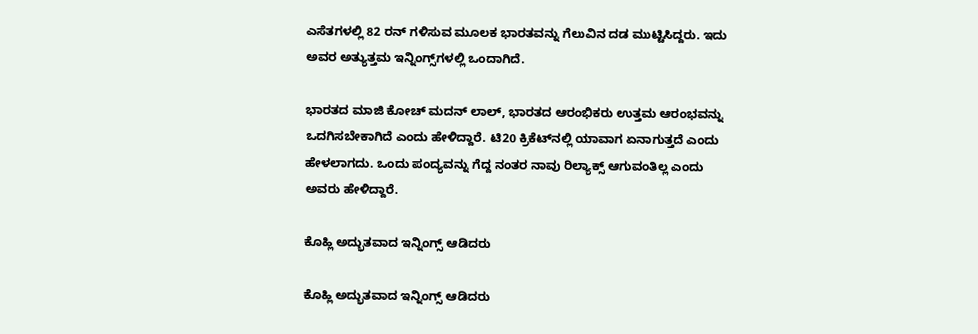ಎಸೆತಗಳಲ್ಲಿ 82 ರನ್ ಗಳಿಸುವ ಮೂಲಕ ಭಾರತವನ್ನು ಗೆಲುವಿನ ದಡ ಮುಟ್ಟಿಸಿದ್ದರು. ಇದು ಅವರ ಅತ್ಯುತ್ತಮ ಇನ್ನಿಂಗ್ಸ್‌ಗಳಲ್ಲಿ ಒಂದಾಗಿದೆ.

ಭಾರತದ ಮಾಜಿ ಕೋಚ್ ಮದನ್ ಲಾಲ್, ಭಾರತದ ಆರಂಭಿಕರು ಉತ್ತಮ ಆರಂಭವನ್ನು ಒದಗಿಸಬೇಕಾಗಿದೆ ಎಂದು ಹೇಳಿದ್ದಾರೆ. ಟಿ20 ಕ್ರಿಕೆಟ್‌ನಲ್ಲಿ ಯಾವಾಗ ಏನಾಗುತ್ತದೆ ಎಂದು ಹೇಳಲಾಗದು. ಒಂದು ಪಂದ್ಯವನ್ನು ಗೆದ್ದ ನಂತರ ನಾವು ರಿಲ್ಯಾಕ್ಸ್ ಆಗುವಂತಿಲ್ಲ ಎಂದು ಅವರು ಹೇಳಿದ್ದಾರೆ.

ಕೊಹ್ಲಿ ಅದ್ಭುತವಾದ ಇನ್ನಿಂಗ್ಸ್ ಆಡಿದರು

ಕೊಹ್ಲಿ ಅದ್ಭುತವಾದ ಇನ್ನಿಂಗ್ಸ್ ಆಡಿದರು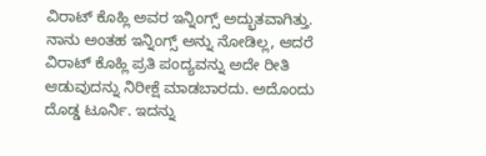ವಿರಾಟ್ ಕೊಹ್ಲಿ ಅವರ ಇನ್ನಿಂಗ್ಸ್ ಅದ್ಭುತವಾಗಿತ್ತು. ನಾನು ಅಂತಹ ಇನ್ನಿಂಗ್ಸ್ ಅನ್ನು ನೋಡಿಲ್ಲ, ಆದರೆ ವಿರಾಟ್ ಕೊಹ್ಲಿ ಪ್ರತಿ ಪಂದ್ಯವನ್ನು ಅದೇ ರೀತಿ ಆಡುವುದನ್ನು ನಿರೀಕ್ಷೆ ಮಾಡಬಾರದು. ಅದೊಂದು ದೊಡ್ಡ ಟೂರ್ನಿ. ಇದನ್ನು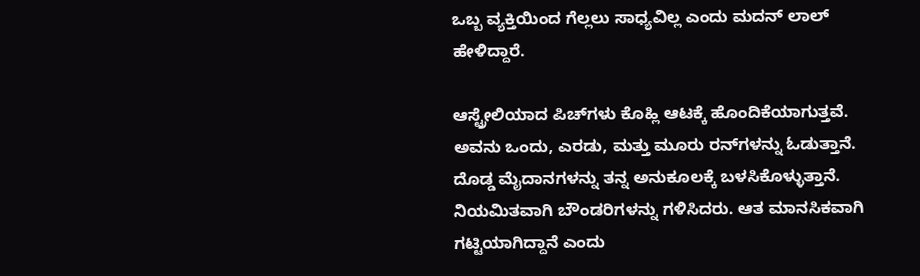ಒಬ್ಬ ವ್ಯಕ್ತಿಯಿಂದ ಗೆಲ್ಲಲು ಸಾಧ್ಯವಿಲ್ಲ ಎಂದು ಮದನ್‌ ಲಾಲ್ ಹೇಳಿದ್ದಾರೆ.

ಆಸ್ಟ್ರೇಲಿಯಾದ ಪಿಚ್‌ಗಳು ಕೊಹ್ಲಿ ಆಟಕ್ಕೆ ಹೊಂದಿಕೆಯಾಗುತ್ತವೆ. ಅವನು ಒಂದು, ಎರಡು, ಮತ್ತು ಮೂರು ರನ್‌ಗಳನ್ನು ಓಡುತ್ತಾನೆ. ದೊಡ್ಡ ಮೈದಾನಗಳನ್ನು ತನ್ನ ಅನುಕೂಲಕ್ಕೆ ಬಳಸಿಕೊಳ್ಳುತ್ತಾನೆ. ನಿಯಮಿತವಾಗಿ ಬೌಂಡರಿಗಳನ್ನು ಗಳಿಸಿದರು. ಆತ ಮಾನಸಿಕವಾಗಿ ಗಟ್ಟಿಯಾಗಿದ್ದಾನೆ ಎಂದು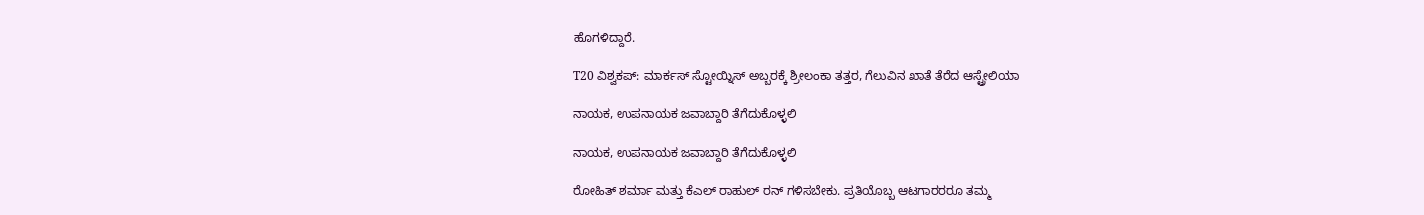ಹೊಗಳಿದ್ದಾರೆ.

T20 ವಿಶ್ವಕಪ್‌: ಮಾರ್ಕಸ್ ಸ್ಟೋಯ್ನಿಸ್ ಅಬ್ಬರಕ್ಕೆ ಶ್ರೀಲಂಕಾ ತತ್ತರ, ಗೆಲುವಿನ ಖಾತೆ ತೆರೆದ ಆಸ್ಟ್ರೇಲಿಯಾ

ನಾಯಕ, ಉಪನಾಯಕ ಜವಾಬ್ದಾರಿ ತೆಗೆದುಕೊಳ್ಳಲಿ

ನಾಯಕ, ಉಪನಾಯಕ ಜವಾಬ್ದಾರಿ ತೆಗೆದುಕೊಳ್ಳಲಿ

ರೋಹಿತ್ ಶರ್ಮಾ ಮತ್ತು ಕೆಎಲ್ ರಾಹುಲ್ ರನ್ ಗಳಿಸಬೇಕು. ಪ್ರತಿಯೊಬ್ಬ ಆಟಗಾರರರೂ ತಮ್ಮ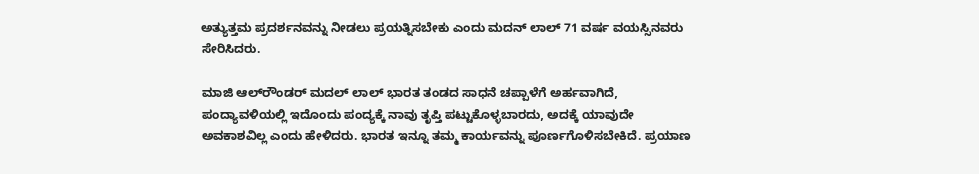ಅತ್ಯುತ್ತಮ ಪ್ರದರ್ಶನವನ್ನು ನೀಡಲು ಪ್ರಯತ್ನಿಸಬೇಕು ಎಂದು ಮದನ್ ಲಾಲ್ 71 ವರ್ಷ ವಯಸ್ಸಿನವರು ಸೇರಿಸಿದರು.

ಮಾಜಿ ಆಲ್‌ರೌಂಡರ್ ಮದಲ್ ಲಾಲ್ ಭಾರತ ತಂಡದ ಸಾಧನೆ ಚಪ್ಪಾಳೆಗೆ ಅರ್ಹವಾಗಿದೆ, ಪಂದ್ಯಾವಳಿಯಲ್ಲಿ ಇದೊಂದು ಪಂದ್ಯಕ್ಕೆ ನಾವು ತೃಪ್ತಿ ಪಟ್ಟುಕೊಳ್ಳಬಾರದು, ಅದಕ್ಕೆ ಯಾವುದೇ ಅವಕಾಶವಿಲ್ಲ ಎಂದು ಹೇಳಿದರು. ಭಾರತ ಇನ್ನೂ ತಮ್ಮ ಕಾರ್ಯವನ್ನು ಪೂರ್ಣಗೊಳಿಸಬೇಕಿದೆ. ಪ್ರಯಾಣ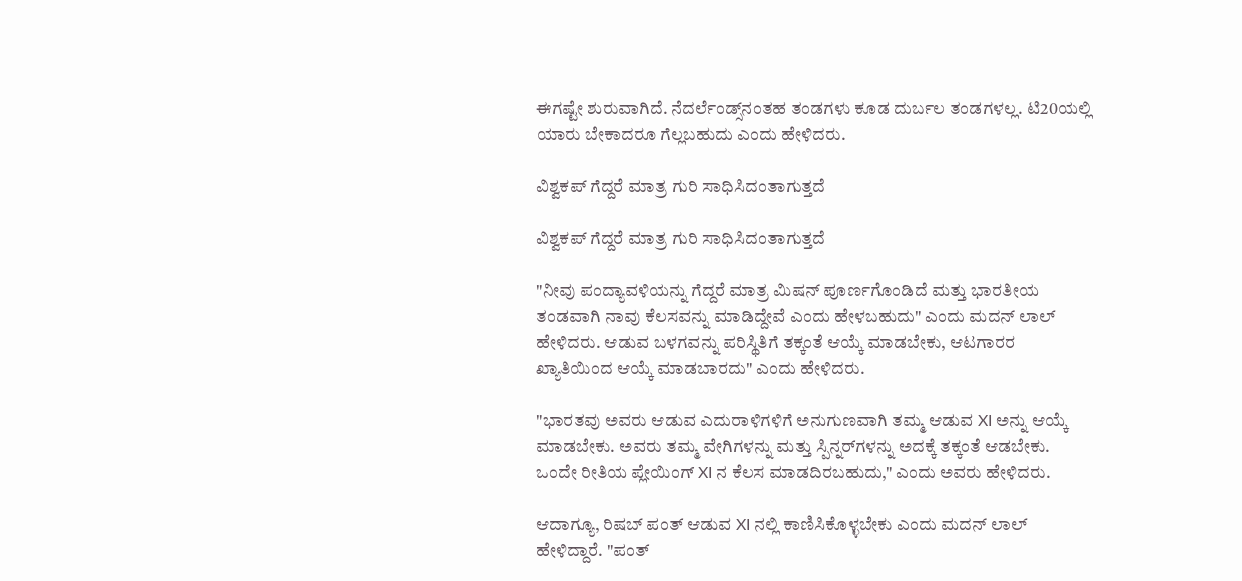ಈಗಷ್ಟೇ ಶುರುವಾಗಿದೆ. ನೆದರ್ಲೆಂಡ್ಸ್‌ನಂತಹ ತಂಡಗಳು ಕೂಡ ದುರ್ಬಲ ತಂಡಗಳಲ್ಲ. ಟಿ20ಯಲ್ಲಿ ಯಾರು ಬೇಕಾದರೂ ಗೆಲ್ಲಬಹುದು ಎಂದು ಹೇಳಿದರು.

ವಿಶ್ವಕಪ್ ಗೆದ್ದರೆ ಮಾತ್ರ ಗುರಿ ಸಾಧಿಸಿದಂತಾಗುತ್ತದೆ

ವಿಶ್ವಕಪ್ ಗೆದ್ದರೆ ಮಾತ್ರ ಗುರಿ ಸಾಧಿಸಿದಂತಾಗುತ್ತದೆ

"ನೀವು ಪಂದ್ಯಾವಳಿಯನ್ನು ಗೆದ್ದರೆ ಮಾತ್ರ ಮಿಷನ್ ಪೂರ್ಣಗೊಂಡಿದೆ ಮತ್ತು ಭಾರತೀಯ ತಂಡವಾಗಿ ನಾವು ಕೆಲಸವನ್ನು ಮಾಡಿದ್ದೇವೆ ಎಂದು ಹೇಳಬಹುದು" ಎಂದು ಮದನ್ ಲಾಲ್ ಹೇಳಿದರು. ಆಡುವ ಬಳಗವನ್ನು ಪರಿಸ್ಥಿತಿಗೆ ತಕ್ಕಂತೆ ಆಯ್ಕೆ ಮಾಡಬೇಕು, ಆಟಗಾರರ ಖ್ಯಾತಿಯಿಂದ ಆಯ್ಕೆ ಮಾಡಬಾರದು" ಎಂದು ಹೇಳಿದರು.

"ಭಾರತವು ಅವರು ಆಡುವ ಎದುರಾಳಿಗಳಿಗೆ ಅನುಗುಣವಾಗಿ ತಮ್ಮ ಆಡುವ XI ಅನ್ನು ಆಯ್ಕೆ ಮಾಡಬೇಕು. ಅವರು ತಮ್ಮ ವೇಗಿಗಳನ್ನು ಮತ್ತು ಸ್ಪಿನ್ನರ್‌ಗಳನ್ನು ಅದಕ್ಕೆ ತಕ್ಕಂತೆ ಆಡಬೇಕು. ಒಂದೇ ರೀತಿಯ ಪ್ಲೇಯಿಂಗ್ XI ನ ಕೆಲಸ ಮಾಡದಿರಬಹುದು," ಎಂದು ಅವರು ಹೇಳಿದರು.

ಆದಾಗ್ಯೂ, ರಿಷಬ್ ಪಂತ್ ಆಡುವ XI ನಲ್ಲಿ ಕಾಣಿಸಿಕೊಳ್ಳಬೇಕು ಎಂದು ಮದನ್ ಲಾಲ್ ಹೇಳಿದ್ದಾರೆ. "ಪಂತ್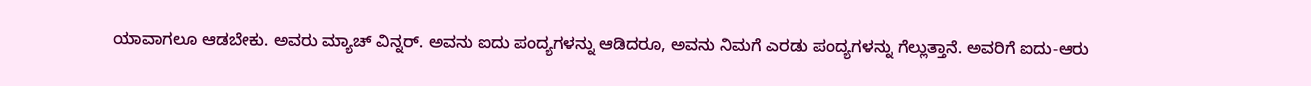ಯಾವಾಗಲೂ ಆಡಬೇಕು. ಅವರು ಮ್ಯಾಚ್ ವಿನ್ನರ್. ಅವನು ಐದು ಪಂದ್ಯಗಳನ್ನು ಆಡಿದರೂ, ಅವನು ನಿಮಗೆ ಎರಡು ಪಂದ್ಯಗಳನ್ನು ಗೆಲ್ಲುತ್ತಾನೆ. ಅವರಿಗೆ ಐದು-ಆರು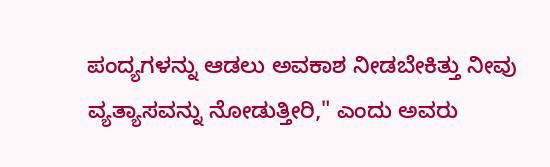ಪಂದ್ಯಗಳನ್ನು ಆಡಲು ಅವಕಾಶ ನೀಡಬೇಕಿತ್ತು ನೀವು ವ್ಯತ್ಯಾಸವನ್ನು ನೋಡುತ್ತೀರಿ," ಎಂದು ಅವರು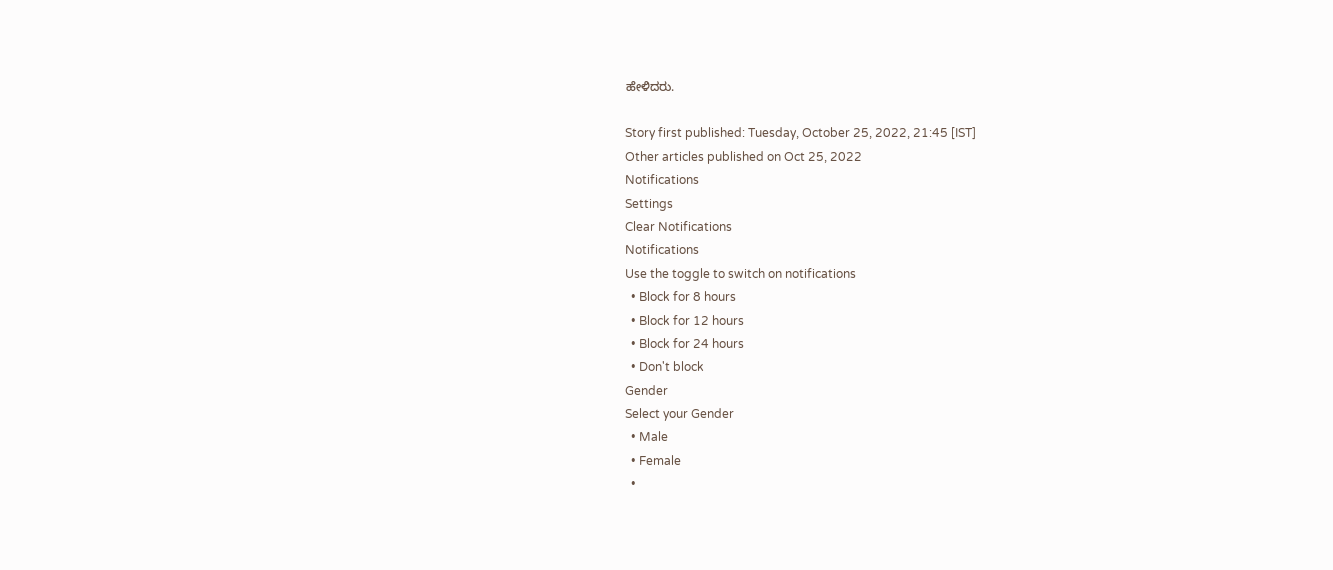ಹೇಳಿದರು.

Story first published: Tuesday, October 25, 2022, 21:45 [IST]
Other articles published on Oct 25, 2022
Notifications
Settings
Clear Notifications
Notifications
Use the toggle to switch on notifications
  • Block for 8 hours
  • Block for 12 hours
  • Block for 24 hours
  • Don't block
Gender
Select your Gender
  • Male
  • Female
  •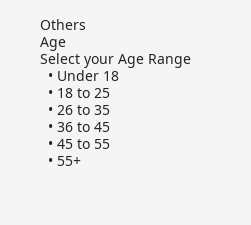Others
Age
Select your Age Range
  • Under 18
  • 18 to 25
  • 26 to 35
  • 36 to 45
  • 45 to 55
  • 55+